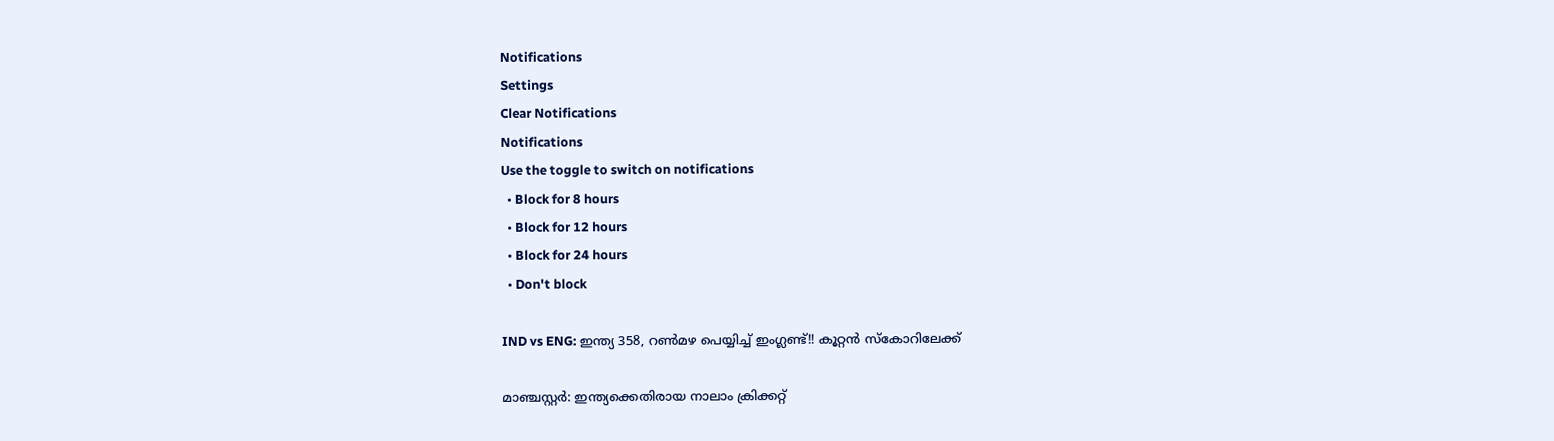Notifications
Settings
Clear Notifications
Notifications
Use the toggle to switch on notifications
  • Block for 8 hours
  • Block for 12 hours
  • Block for 24 hours
  • Don't block

IND vs ENG: ഇന്ത്യ 358, റണ്‍മഴ പെയ്യിച്ച് ഇംഗ്ലണ്ട്!! കൂറ്റന്‍ സ്‌കോറിലേക്ക്

മാഞ്ചസ്റ്റര്‍: ഇന്ത്യക്കെതിരായ നാലാം ക്രിക്കറ്റ്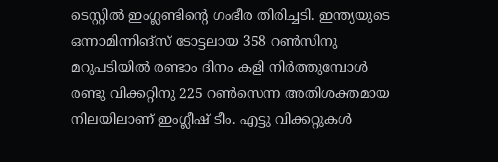ടെസ്റ്റില്‍ ഇംഗ്ലണ്ടിന്റെ ഗംഭീര തിരിച്ചടി. ഇന്ത്യയുടെ ഒന്നാമിന്നിങ്‌സ് ടോട്ടലായ 358 റണ്‍സിനു മറുപടിയില്‍ രണ്ടാം ദിനം കളി നിര്‍ത്തുമ്പോള്‍ രണ്ടു വിക്കറ്റിനു 225 റണ്‍സെന്ന അതിശക്തമായ നിലയിലാണ് ഇംഗ്ലീഷ് ടീം. എട്ടു വിക്കറ്റുകള്‍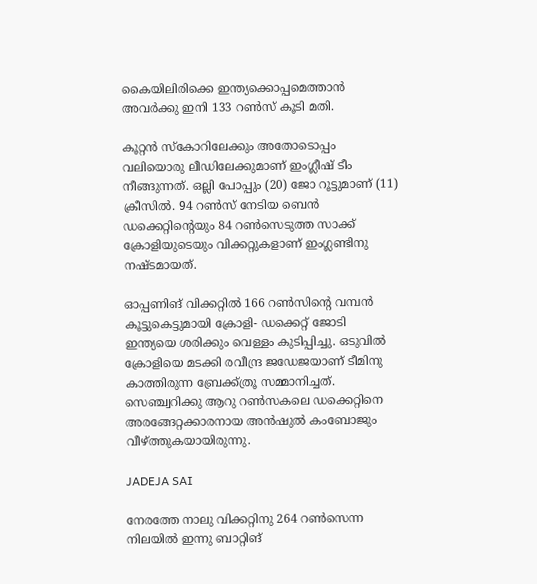കൈയിലിരിക്കെ ഇന്ത്യക്കൊപ്പമെത്താന്‍ അവര്‍ക്കു ഇനി 133 റണ്‍സ് കൂടി മതി.

കൂറ്റന്‍ സ്‌കോറിലേക്കും അതോടൊപ്പം വലിയൊരു ലീഡിലേക്കുമാണ് ഇംഗ്ലീഷ് ടീം നീങ്ങുന്നത്. ഒല്ലി പോപ്പും (20) ജോ റൂട്ടുമാണ് (11) ക്രീസില്‍. 94 റണ്‍സ് നേടിയ ബെന്‍ ഡക്കെറ്റിന്റെയും 84 റണ്‍സെടുത്ത സാക്ക് ക്രോളിയുടെയും വിക്കറ്റുകളാണ് ഇംഗ്ലണ്ടിനു നഷ്ടമായത്.

ഓപ്പണിങ് വിക്കറ്റില്‍ 166 റണ്‍സിന്റെ വമ്പന്‍ കൂട്ടുകെട്ടുമായി ക്രോളി- ഡക്കെറ്റ് ജോടി ഇന്ത്യയെ ശരിക്കും വെള്ളം കുടിപ്പിച്ചു. ഒടുവില്‍ ക്രോളിയെ മടക്കി രവീന്ദ്ര ജഡേജയാണ് ടീമിനു കാത്തിരുന്ന ബ്രേക്ക്ത്രൂ സമ്മാനിച്ചത്. സെഞ്ച്വറിക്കു ആറു റണ്‍സകലെ ഡക്കെറ്റിനെ അരങ്ങേറ്റക്കാരനായ അന്‍ഷുല്‍ കംബോജും വീഴ്ത്തുകയായിരുന്നു.

JADEJA SAI

നേരത്തേ നാലു വിക്കറ്റിനു 264 റണ്‍സെന്ന നിലയില്‍ ഇന്നു ബാറ്റിങ്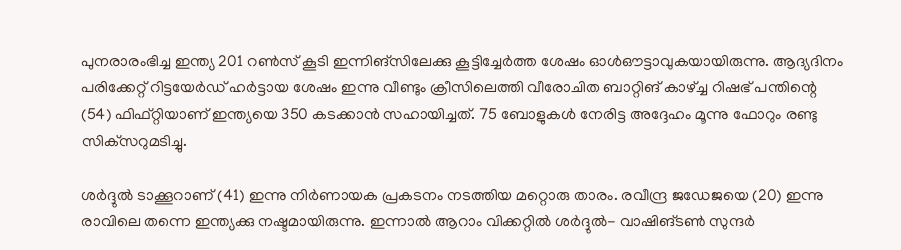പുനരാരംഭിച്ച ഇന്ത്യ 201 റണ്‍സ് കൂടി ഇന്നിങ്‌സിലേക്കു കൂട്ടിച്ചേര്‍ത്ത ശേഷം ഓള്‍ഔട്ടാവുകയായിരുന്നു. ആദ്യദിനം പരിക്കേറ്റ് റിട്ടയേര്‍ഡ് ഹര്‍ട്ടായ ശേഷം ഇന്നു വീണ്ടും ക്രീസിലെത്തി വീരോചിത ബാറ്റിങ് കാഴ്ച്ച റിഷഭ് പന്തിന്റെ (54) ഫിഫ്റ്റിയാണ് ഇന്ത്യയെ 350 കടക്കാന്‍ സഹായിച്ചത്. 75 ബോളുകള്‍ നേരിട്ട അദ്ദേഹം മൂന്നു ഫോറും രണ്ടു സിക്‌സറുമടിച്ചു.

ശര്‍ദ്ദുല്‍ ടാക്കൂറാണ് (41) ഇന്നു നിര്‍ണായക പ്രകടനം നടത്തിയ മറ്റൊരു താരം. രവീന്ദ്ര ജഡേജയെ (20) ഇന്നു രാവിലെ തന്നെ ഇന്ത്യക്കു നഷ്ടമായിരുന്നു. ഇന്നാല്‍ ആറാം വിക്കറ്റില്‍ ശര്‍ദ്ദുല്‍- വാഷിങ്ടണ്‍ സുന്ദര്‍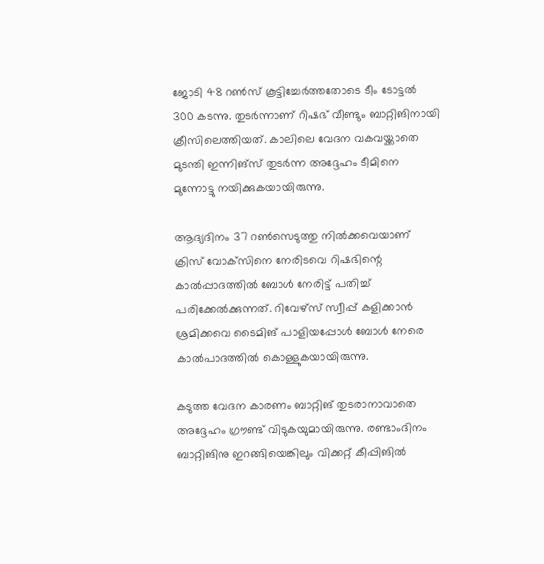ജോടി 48 റണ്‍സ് കൂട്ടിച്ചേര്‍ത്തതോടെ ടീം ടോട്ടല്‍ 300 കടന്നു. തുടര്‍ന്നാണ് റിഷഭ് വീണ്ടും ബാറ്റിങിനായി ക്രീസിലെത്തിയത്. കാലിലെ വേദന വകവയ്ക്കാതെ മുടന്തി ഇന്നിങ്‌സ് തുടര്‍ന്ന അദ്ദേഹം ടീമിനെ മുന്നോട്ടു നയിക്കുകയായിരുന്നു.

ആദ്യദിനം 37 റണ്‍സെടുത്തു നില്‍ക്കവെയാണ് ക്രിസ് വോക്‌സിനെ നേരിടവെ റിഷഭിന്റെ കാല്‍പ്പാദത്തില്‍ ബോള്‍ നേരിട്ട് പതിച്ച് പരിക്കേല്‍ക്കുന്നത്. റിവേഴ്‌സ് സ്വീപ്പ് കളിക്കാന്‍ ശ്രമിക്കവെ ടൈമിങ് പാളിയപ്പോള്‍ ബോള്‍ നേരെ കാല്‍പാദത്തില്‍ കൊള്ളുകയായിരുന്നു.

കടുത്ത വേദന കാരണം ബാറ്റിങ് തുടരാനാവാതെ അദ്ദേഹം ഗ്രൗണ്ട് വിടുകയുമായിരുന്നു. രണ്ടാംദിനം ബാറ്റിങിനു ഇറങ്ങിയെങ്കിലും വിക്കറ്റ് കീപ്പിങില്‍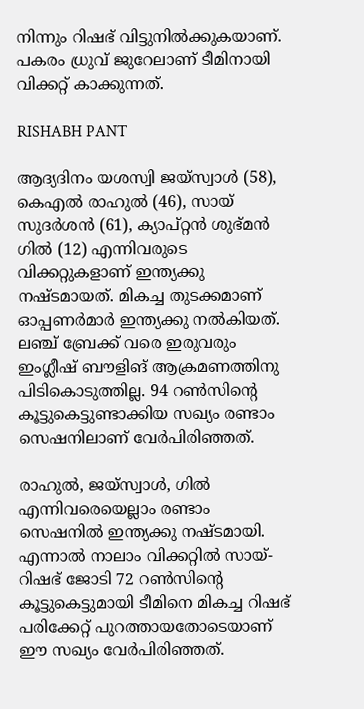നിന്നും റിഷഭ് വിട്ടുനില്‍ക്കുകയാണ്. പകരം ധ്രുവ് ജുറേലാണ് ടീമിനായി വിക്കറ്റ് കാക്കുന്നത്.

RISHABH PANT

ആദ്യദിനം യശസ്വി ജയ്‌സ്വാള്‍ (58), കെഎല്‍ രാഹുല്‍ (46), സായ് സുദര്‍ശന്‍ (61), ക്യാപ്റ്റന്‍ ശുഭ്മന്‍ ഗില്‍ (12) എന്നിവരുടെ വിക്കറ്റുകളാണ് ഇന്ത്യക്കു നഷ്ടമായത്. മികച്ച തുടക്കമാണ് ഓപ്പണര്‍മാര്‍ ഇന്ത്യക്കു നല്‍കിയത്. ലഞ്ച് ബ്രേക്ക് വരെ ഇരുവരും ഇംഗ്ലീഷ് ബൗളിങ് ആക്രമണത്തിനു പിടികൊടുത്തില്ല. 94 റണ്‍സിന്റെ കൂട്ടുകെട്ടുണ്ടാക്കിയ സഖ്യം രണ്ടാം സെഷനിലാണ് വേര്‍പിരിഞ്ഞത്.

രാഹുല്‍, ജയ്‌സ്വാള്‍, ഗില്‍ എന്നിവരെയെല്ലാം രണ്ടാം സെഷനില്‍ ഇന്ത്യക്കു നഷ്ടമായി. എന്നാല്‍ നാലാം വിക്കറ്റില്‍ സായ്-റിഷഭ് ജോടി 72 റണ്‍സിന്റെ കൂട്ടുകെട്ടുമായി ടീമിനെ മികച്ച റിഷഭ് പരിക്കേറ്റ് പുറത്തായതോടെയാണ് ഈ സഖ്യം വേര്‍പിരിഞ്ഞത്.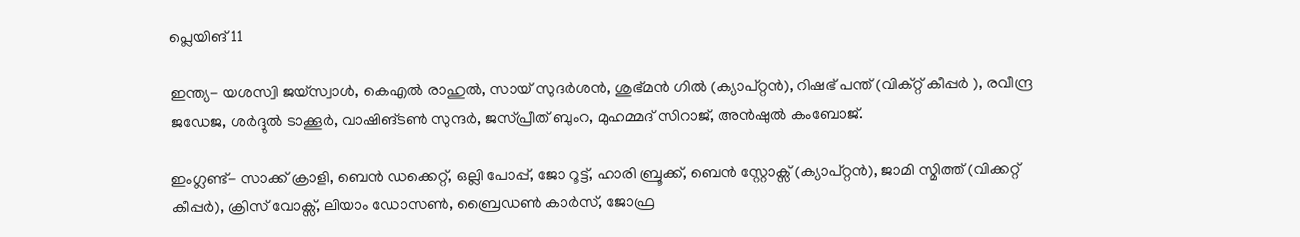പ്ലെയിങ് 11

ഇന്ത്യ- യശസ്വി ജയ്‌സ്വാള്‍, കെഎല്‍ രാഹുല്‍, സായ് സുദര്‍ശന്‍, ശുഭ്മന്‍ ഗില്‍ (ക്യാപ്റ്റന്‍), റിഷഭ് പന്ത് (വിക്റ്റ് കീപ്പര്‍ ), രവീന്ദ്ര ജഡേജ, ശര്‍ദ്ദുല്‍ ടാക്കൂര്‍, വാഷിങ്ടണ്‍ സുന്ദര്‍, ജസ്പ്രീത് ബുംറ, മുഹമ്മദ് സിറാജ്, അന്‍ഷുല്‍ കംബോജ്.

ഇംഗ്ലണ്ട്- സാക്ക് ക്രാളി, ബെന്‍ ഡക്കെറ്റ്, ഒല്ലി പോപ്പ്, ജോ റൂട്ട്, ഹാരി ബ്രൂക്ക്, ബെന്‍ സ്റ്റോക്സ് (ക്യാപ്റ്റന്‍), ജാമി സ്മിത്ത് (വിക്കറ്റ് കീപ്പര്‍), ക്രിസ് വോക്സ്, ലിയാം ഡോസണ്‍, ബ്രൈഡണ്‍ കാര്‍സ്, ജോഫ്ര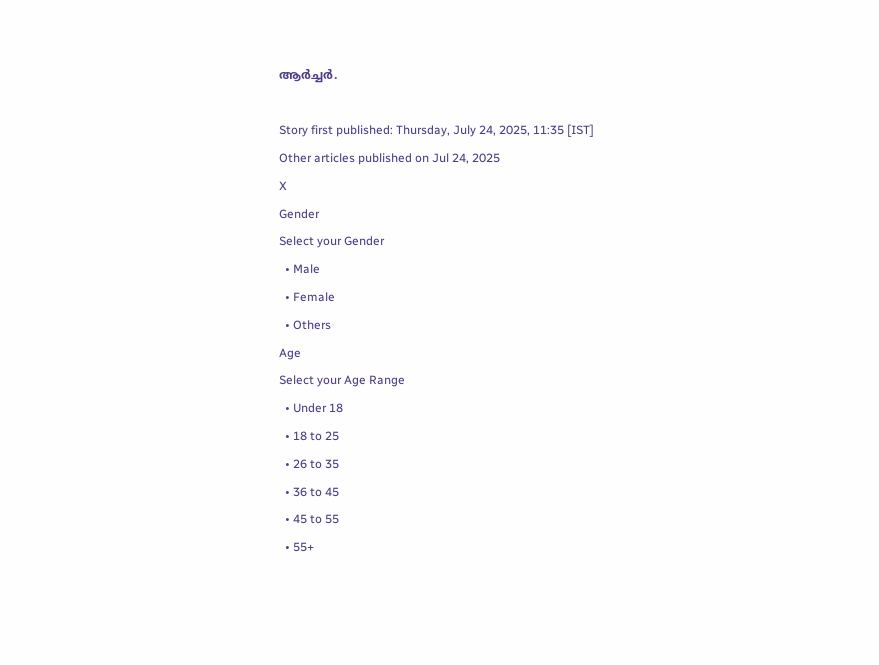ആര്‍ച്ചര്‍.

Story first published: Thursday, July 24, 2025, 11:35 [IST]
Other articles published on Jul 24, 2025
X
Gender
Select your Gender
  • Male
  • Female
  • Others
Age
Select your Age Range
  • Under 18
  • 18 to 25
  • 26 to 35
  • 36 to 45
  • 45 to 55
  • 55+